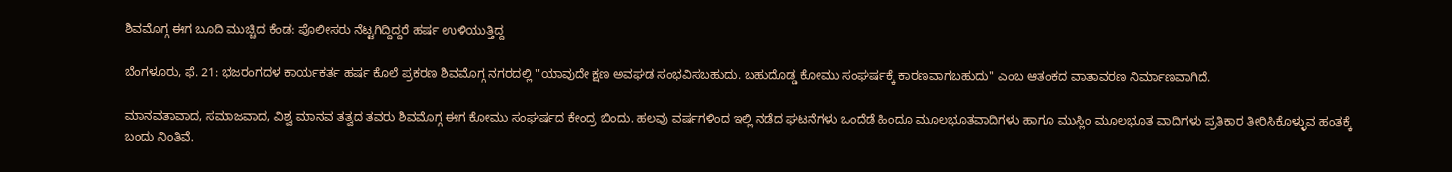ಶಿವಮೊಗ್ಗ ಈಗ ಬೂದಿ ಮುಚ್ಚಿದ ಕೆಂಡ: ಪೊಲೀಸರು ನೆಟ್ಟಗಿದ್ದಿದ್ದರೆ ಹರ್ಷ ಉಳಿಯುತ್ತಿದ್ದ

ಬೆಂಗಳೂರು, ಫೆ. 21: ಭಜರಂಗದಳ ಕಾರ್ಯಕರ್ತ ಹರ್ಷ ಕೊಲೆ ಪ್ರಕರಣ ಶಿವಮೊಗ್ಗ ನಗರದಲ್ಲಿ "ಯಾವುದೇ ಕ್ಷಣ ಅವಘಡ ಸಂಭವಿಸಬಹುದು. ಬಹುದೊಡ್ಡ ಕೋಮು ಸಂಘರ್ಷಕ್ಕೆ ಕಾರಣವಾಗಬಹುದು'' ಎಂಬ ಆತಂಕದ ವಾತಾವರಣ ನಿರ್ಮಾಣವಾಗಿದೆ.

ಮಾನವತಾವಾದ, ಸಮಾಜವಾದ, ವಿಶ್ವ ಮಾನವ ತತ್ವದ ತವರು ಶಿವಮೊಗ್ಗ ಈಗ ಕೋಮು ಸಂಘರ್ಷದ ಕೇಂದ್ರ ಬಿಂದು. ಹಲವು ವರ್ಷಗಳಿಂದ ಇಲ್ಲಿ ನಡೆದ ಘಟನೆಗಳು ಒಂದೆಡೆ ಹಿಂದೂ ಮೂಲಭೂತವಾದಿಗಳು ಹಾಗೂ ಮುಸ್ಲಿಂ ಮೂಲಭೂತ ವಾದಿಗಳು ಪ್ರತಿಕಾರ ತೀರಿಸಿಕೊಳ್ಳುವ ಹಂತಕ್ಕೆ ಬಂದು ನಿಂತಿವೆ.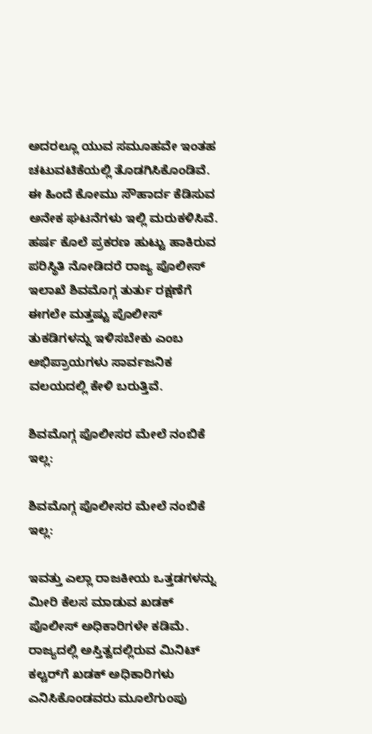ಅದರಲ್ಲೂ ಯುವ ಸಮೂಹವೇ ಇಂತಹ ಚಟುವಟಿಕೆಯಲ್ಲಿ ತೊಡಗಿಸಿಕೊಂಡಿವೆ. ಈ ಹಿಂದೆ ಕೋಮು ಸೌಹಾರ್ದ ಕೆಡಿಸುವ ಅನೇಕ ಘಟನೆಗಳು ಇಲ್ಲಿ ಮರುಕಳಿಸಿವೆ. ಹರ್ಷ ಕೊಲೆ ಪ್ರಕರಣ ಹುಟ್ಟು ಹಾಕಿರುವ ಪರಿಸ್ಥಿತಿ ನೋಡಿದರೆ ರಾಜ್ಯ ಪೊಲೀಸ್ ಇಲಾಖೆ ಶಿವಮೊಗ್ಗ ತುರ್ತು ರಕ್ಷಣೆಗೆ ಈಗಲೇ ಮತ್ತಷ್ಟು ಪೊಲೀಸ್ ತುಕಡಿಗಳನ್ನು ಇಳಿಸಬೇಕು ಎಂಬ ಅಭಿಪ್ರಾಯಗಳು ಸಾರ್ವಜನಿಕ ವಲಯದಲ್ಲಿ ಕೇಳಿ ಬರುತ್ತಿವೆ.

ಶಿವಮೊಗ್ಗ ಪೊಲೀಸರ ಮೇಲೆ ನಂಬಿಕೆ ಇಲ್ಲ:

ಶಿವಮೊಗ್ಗ ಪೊಲೀಸರ ಮೇಲೆ ನಂಬಿಕೆ ಇಲ್ಲ:

ಇವತ್ತು ಎಲ್ಲಾ ರಾಜಕೀಯ ಒತ್ತಡಗಳನ್ನು ಮೀರಿ ಕೆಲಸ ಮಾಡುವ ಖಡಕ್ ಪೊಲೀಸ್ ಅಧಿಕಾರಿಗಳೇ ಕಡಿಮೆ. ರಾಜ್ಯದಲ್ಲಿ ಅಸ್ತಿತ್ವದಲ್ಲಿರುವ ಮಿನಿಟ್ ಕಲ್ಚರ್‌ಗೆ ಖಡಕ್ ಅಧಿಕಾರಿಗಳು ಎನಿಸಿಕೊಂಡವರು ಮೂಲೆಗುಂಪು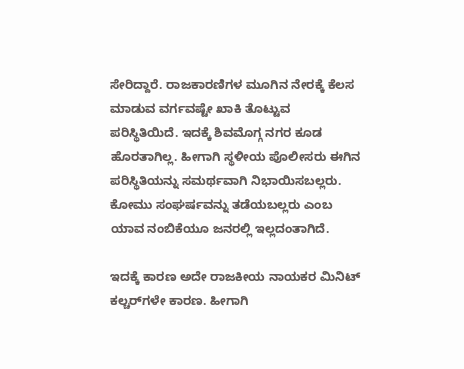ಸೇರಿದ್ದಾರೆ. ರಾಜಕಾರಣಿಗಳ ಮೂಗಿನ ನೇರಕ್ಕೆ ಕೆಲಸ ಮಾಡುವ ವರ್ಗವಷ್ಟೇ ಖಾಕಿ ತೊಟ್ಟುವ ಪರಿಸ್ಥಿತಿಯಿದೆ. ಇದಕ್ಕೆ ಶಿವಮೊಗ್ಗ ನಗರ ಕೂಡ ಹೊರತಾಗಿಲ್ಲ. ಹೀಗಾಗಿ ಸ್ಥಳೀಯ ಪೊಲೀಸರು ಈಗಿನ ಪರಿಸ್ಥಿತಿಯನ್ನು ಸಮರ್ಥವಾಗಿ ನಿಭಾಯಿಸಬಲ್ಲರು. ಕೋಮು ಸಂಘರ್ಷವನ್ನು ತಡೆಯಬಲ್ಲರು ಎಂಬ ಯಾವ ನಂಬಿಕೆಯೂ ಜನರಲ್ಲಿ ಇಲ್ಲದಂತಾಗಿದೆ.

ಇದಕ್ಕೆ ಕಾರಣ ಅದೇ ರಾಜಕೀಯ ನಾಯಕರ ಮಿನಿಟ್‌ ಕಲ್ಚರ್‌ಗಳೇ ಕಾರಣ. ಹೀಗಾಗಿ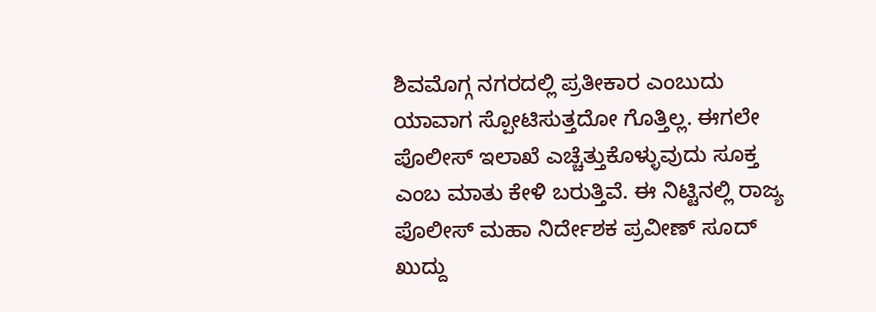ಶಿವಮೊಗ್ಗ ನಗರದಲ್ಲಿ ಪ್ರತೀಕಾರ ಎಂಬುದು ಯಾವಾಗ ಸ್ಪೋಟಿಸುತ್ತದೋ ಗೊತ್ತಿಲ್ಲ. ಈಗಲೇ ಪೊಲೀಸ್ ಇಲಾಖೆ ಎಚ್ಚೆತ್ತುಕೊಳ್ಳುವುದು ಸೂಕ್ತ ಎಂಬ ಮಾತು ಕೇಳಿ ಬರುತ್ತಿವೆ. ಈ ನಿಟ್ಟಿನಲ್ಲಿ ರಾಜ್ಯ ಪೊಲೀಸ್ ಮಹಾ ನಿರ್ದೇಶಕ ಪ್ರವೀಣ್ ಸೂದ್ ಖುದ್ದು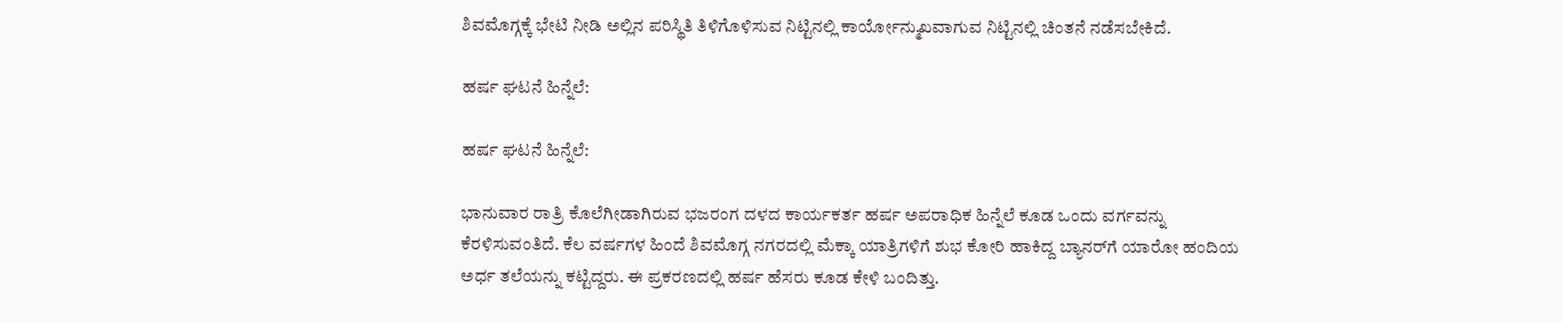ಶಿವಮೊಗ್ಗಕ್ಕೆ ಭೇಟಿ ನೀಡಿ ಅಲ್ಲಿನ ಪರಿಸ್ಥಿತಿ ತಿಳಿಗೊಳಿಸುವ ನಿಟ್ಟಿನಲ್ಲಿ ಕಾರ್ಯೋನ್ಮುಖವಾಗುವ ನಿಟ್ಟಿನಲ್ಲಿ ಚಿಂತನೆ ನಡೆಸಬೇಕಿದೆ.

ಹರ್ಷ ಘಟನೆ ಹಿನ್ನೆಲೆ:

ಹರ್ಷ ಘಟನೆ ಹಿನ್ನೆಲೆ:

ಭಾನುವಾರ ರಾತ್ರಿ ಕೊಲೆಗೀಡಾಗಿರುವ ಭಜರಂಗ ದಳದ ಕಾರ್ಯಕರ್ತ ಹರ್ಷ ಅಪರಾಧಿಕ ಹಿನ್ನೆಲೆ ಕೂಡ ಒಂದು ವರ್ಗವನ್ನು ಕೆರಳಿಸುವಂತಿದೆ. ಕೆಲ ವರ್ಷಗಳ ಹಿಂದೆ ಶಿವಮೊಗ್ಗ ನಗರದಲ್ಲಿ ಮೆಕ್ಕಾ ಯಾತ್ರಿಗಳಿಗೆ ಶುಭ ಕೋರಿ ಹಾಕಿದ್ದ ಬ್ಯಾನರ್‌ಗೆ ಯಾರೋ ಹಂದಿಯ ಅರ್ಧ ತಲೆಯನ್ನು ಕಟ್ಟಿದ್ದರು. ಈ ಪ್ರಕರಣದಲ್ಲಿ ಹರ್ಷ ಹೆಸರು ಕೂಡ ಕೇಳಿ ಬಂದಿತ್ತು.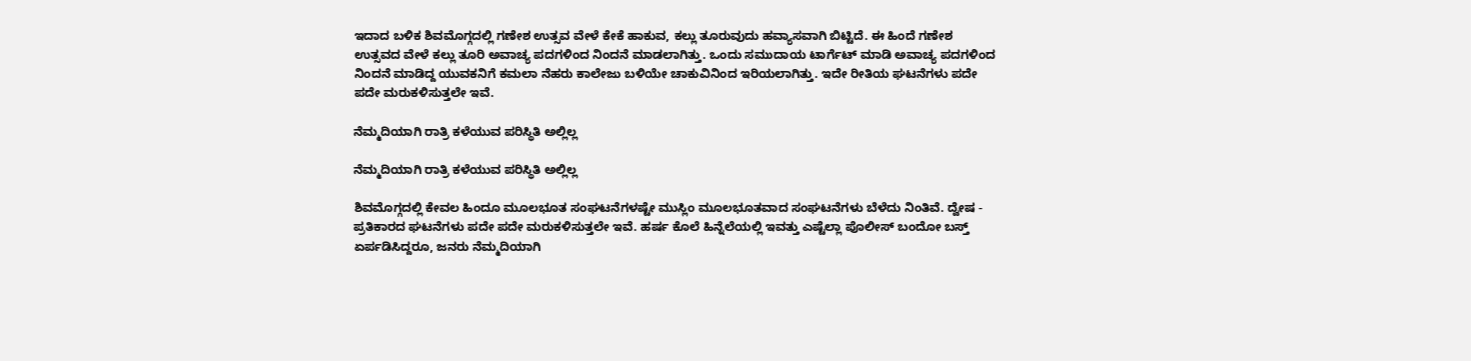ಇದಾದ ಬಳಿಕ ಶಿವಮೊಗ್ಗದಲ್ಲಿ ಗಣೇಶ ಉತ್ಸವ ವೇಳೆ ಕೇಕೆ ಹಾಕುವ, ಕಲ್ಲು ತೂರುವುದು ಹವ್ಯಾಸವಾಗಿ ಬಿಟ್ಟಿದೆ. ಈ ಹಿಂದೆ ಗಣೇಶ ಉತ್ಸವದ ವೇಳೆ ಕಲ್ಲು ತೂರಿ ಅವಾಚ್ಯ ಪದಗಳಿಂದ ನಿಂದನೆ ಮಾಡಲಾಗಿತ್ತು. ಒಂದು ಸಮುದಾಯ ಟಾರ್ಗೆಟ್ ಮಾಡಿ ಅವಾಚ್ಯ ಪದಗಳಿಂದ ನಿಂದನೆ ಮಾಡಿದ್ದ ಯುವಕನಿಗೆ ಕಮಲಾ ನೆಹರು ಕಾಲೇಜು ಬಳಿಯೇ ಚಾಕುವಿನಿಂದ ಇರಿಯಲಾಗಿತ್ತು. ಇದೇ ರೀತಿಯ ಘಟನೆಗಳು ಪದೇ ಪದೇ ಮರುಕಳಿಸುತ್ತಲೇ ಇವೆ.

ನೆಮ್ಮದಿಯಾಗಿ ರಾತ್ರಿ ಕಳೆಯುವ ಪರಿಸ್ಥಿತಿ ಅಲ್ಲಿಲ್ಲ

ನೆಮ್ಮದಿಯಾಗಿ ರಾತ್ರಿ ಕಳೆಯುವ ಪರಿಸ್ಥಿತಿ ಅಲ್ಲಿಲ್ಲ

ಶಿವಮೊಗ್ಗದಲ್ಲಿ ಕೇವಲ ಹಿಂದೂ ಮೂಲಭೂತ ಸಂಘಟನೆಗಳಷ್ಟೇ ಮುಸ್ಲಿಂ ಮೂಲಭೂತವಾದ ಸಂಘಟನೆಗಳು ಬೆಳೆದು ನಿಂತಿವೆ. ದ್ವೇಷ - ಪ್ರತಿಕಾರದ ಘಟನೆಗಳು ಪದೇ ಪದೇ ಮರುಕಳಿಸುತ್ತಲೇ ಇವೆ. ಹರ್ಷ ಕೊಲೆ ಹಿನ್ನೆಲೆಯಲ್ಲಿ ಇವತ್ತು ಎಷ್ಟೆಲ್ಲಾ ಪೊಲೀಸ್ ಬಂದೋ ಬಸ್ತ್ ಏರ್ಪಡಿಸಿದ್ದರೂ, ಜನರು ನೆಮ್ಮದಿಯಾಗಿ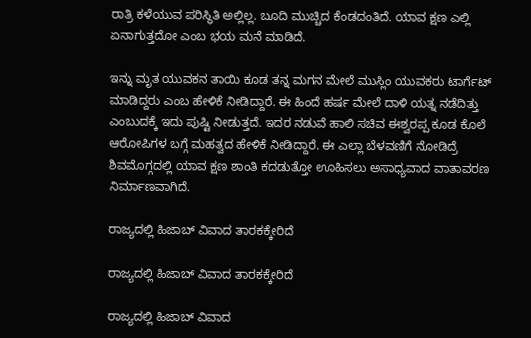ರಾತ್ರಿ ಕಳೆಯುವ ಪರಿಸ್ಥಿತಿ ಅಲ್ಲಿಲ್ಲ. ಬೂದಿ ಮುಚ್ಚಿದ ಕೆಂಡದಂತಿದೆ. ಯಾವ ಕ್ಷಣ ಎಲ್ಲಿ ಏನಾಗುತ್ತದೋ ಎಂಬ ಭಯ ಮನೆ ಮಾಡಿದೆ.

ಇನ್ನು ಮೃತ ಯುವಕನ ತಾಯಿ ಕೂಡ ತನ್ನ ಮಗನ ಮೇಲೆ ಮುಸ್ಲಿಂ ಯುವಕರು ಟಾರ್ಗೆಟ್ ಮಾಡಿದ್ದರು ಎಂಬ ಹೇಳಿಕೆ ನೀಡಿದ್ದಾರೆ. ಈ ಹಿಂದೆ ಹರ್ಷ ಮೇಲೆ ದಾಳಿ ಯತ್ನ ನಡೆದಿತ್ತು ಎಂಬುದಕ್ಕೆ ಇದು ಪುಷ್ಟಿ ನೀಡುತ್ತದೆ. ಇದರ ನಡುವೆ ಹಾಲಿ ಸಚಿವ ಈಶ್ವರಪ್ಪ ಕೂಡ ಕೊಲೆ ಆರೋಪಿಗಳ ಬಗ್ಗೆ ಮಹತ್ವದ ಹೇಳಿಕೆ ನೀಡಿದ್ದಾರೆ. ಈ ಎಲ್ಲಾ ಬೆಳವಣಿಗೆ ನೋಡಿದ್ರೆ ಶಿವಮೊಗ್ಗದಲ್ಲಿ ಯಾವ ಕ್ಷಣ ಶಾಂತಿ ಕದಡುತ್ತೋ ಊಹಿಸಲು ಅಸಾಧ್ಯವಾದ ವಾತಾವರಣ ನಿರ್ಮಾಣವಾಗಿದೆ.

ರಾಜ್ಯದಲ್ಲಿ ಹಿಜಾಬ್ ವಿವಾದ ತಾರಕಕ್ಕೇರಿದೆ

ರಾಜ್ಯದಲ್ಲಿ ಹಿಜಾಬ್ ವಿವಾದ ತಾರಕಕ್ಕೇರಿದೆ

ರಾಜ್ಯದಲ್ಲಿ ಹಿಜಾಬ್ ವಿವಾದ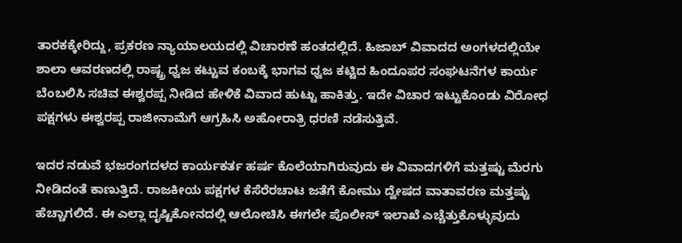ತಾರಕಕ್ಕೇರಿದ್ದು, ಪ್ರಕರಣ ನ್ಯಾಯಾಲಯದಲ್ಲಿ ವಿಚಾರಣೆ ಹಂತದಲ್ಲಿದೆ. ಹಿಜಾಬ್ ವಿವಾದದ ಅಂಗಳದಲ್ಲಿಯೇ ಶಾಲಾ ಆವರಣದಲ್ಲಿ ರಾಷ್ಟ್ರ ಧ್ವಜ ಕಟ್ಟುವ ಕಂಬಕ್ಕೆ ಭಾಗವ ಧ್ವಜ ಕಟ್ಟಿದ ಹಿಂದೂಪರ ಸಂಘಟನೆಗಳ ಕಾರ್ಯ ಬೆಂಬಲಿಸಿ ಸಚಿವ ಈಶ್ವರಪ್ಪ ನೀಡಿದ ಹೇಳಿಕೆ ವಿವಾದ ಹುಟ್ಟು ಹಾಕಿತ್ತು. ಇದೇ ವಿಚಾರ ಇಟ್ಟುಕೊಂಡು ವಿರೋಧ ಪಕ್ಷಗಳು ಈಶ್ವರಪ್ಪ ರಾಜೀನಾಮೆಗೆ ಆಗ್ರಹಿಸಿ ಅಹೋರಾತ್ರಿ ಧರಣಿ ನಡೆಸುತ್ತಿವೆ.

ಇದರ ನಡುವೆ ಭಜರಂಗದಳದ ಕಾರ್ಯಕರ್ತ ಹರ್ಷ ಕೊಲೆಯಾಗಿರುವುದು ಈ ವಿವಾದಗಳಿಗೆ ಮತ್ತಷ್ಟು ಮೆರಗು ನೀಡಿದಂತೆ ಕಾಣುತ್ತಿದೆ. ರಾಜಕೀಯ ಪಕ್ಷಗಳ ಕೆಸೆರೆರಚಾಟ ಜತೆಗೆ ಕೋಮು ದ್ವೇಷದ ವಾತಾವರಣ ಮತ್ತಷ್ಟು ಹೆಚ್ಚಾಗಲಿದೆ. ಈ ಎಲ್ಲಾ ದೃಷ್ಟಿಕೋನದಲ್ಲಿ ಆಲೋಚಿಸಿ ಈಗಲೇ ಪೊಲೀಸ್ ಇಲಾಖೆ ಎಚ್ಚೆತ್ತುಕೊಳ್ಳುವುದು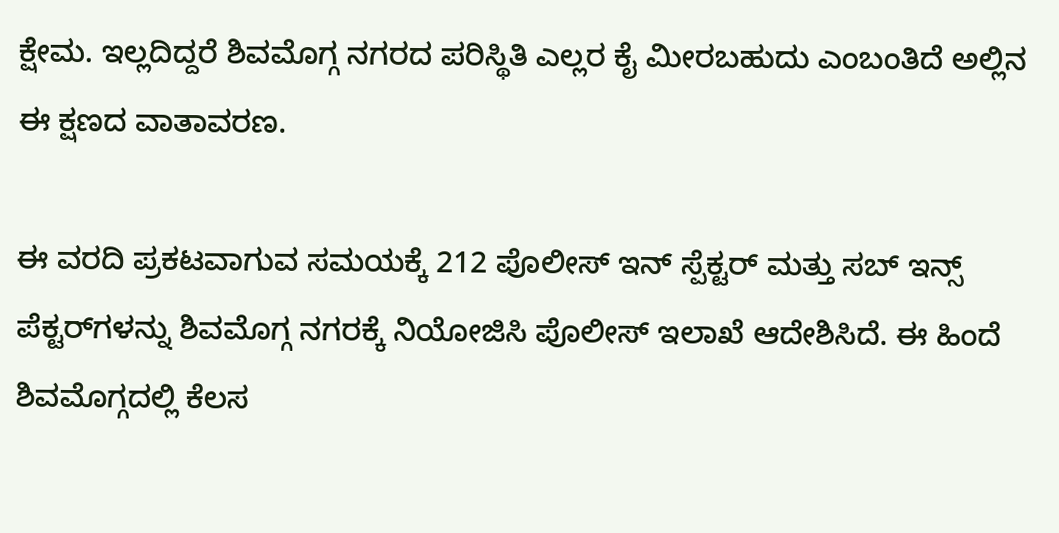ಕ್ಷೇಮ. ಇಲ್ಲದಿದ್ದರೆ ಶಿವಮೊಗ್ಗ ನಗರದ ಪರಿಸ್ಥಿತಿ ಎಲ್ಲರ ಕೈ ಮೀರಬಹುದು ಎಂಬಂತಿದೆ ಅಲ್ಲಿನ ಈ ಕ್ಷಣದ ವಾತಾವರಣ.

ಈ ವರದಿ ಪ್ರಕಟವಾಗುವ ಸಮಯಕ್ಕೆ 212 ಪೊಲೀಸ್ ಇನ್ ಸ್ಪೆಕ್ಟರ್ ಮತ್ತು ಸಬ್ ಇನ್ಸ್ ಪೆಕ್ಟರ್‌ಗಳನ್ನು ಶಿವಮೊಗ್ಗ ನಗರಕ್ಕೆ ನಿಯೋಜಿಸಿ ಪೊಲೀಸ್ ಇಲಾಖೆ ಆದೇಶಿಸಿದೆ. ಈ ಹಿಂದೆ ಶಿವಮೊಗ್ಗದಲ್ಲಿ ಕೆಲಸ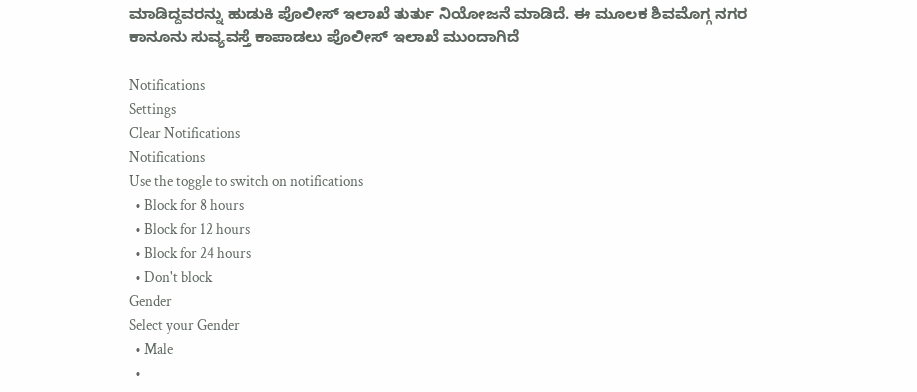ಮಾಡಿದ್ದವರನ್ನು ಹುಡುಕಿ ಪೊಲೀಸ್ ಇಲಾಖೆ ತುರ್ತು ನಿಯೋಜನೆ ಮಾಡಿದೆ. ಈ ಮೂಲಕ ಶಿವಮೊಗ್ಗ ನಗರ ಕಾನೂನು ಸುವ್ಯವಸ್ತೆ ಕಾಪಾಡಲು ಪೊಲೀಸ್ ಇಲಾಖೆ ಮುಂದಾಗಿದೆ

Notifications
Settings
Clear Notifications
Notifications
Use the toggle to switch on notifications
  • Block for 8 hours
  • Block for 12 hours
  • Block for 24 hours
  • Don't block
Gender
Select your Gender
  • Male
  •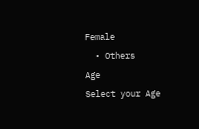Female
  • Others
Age
Select your Age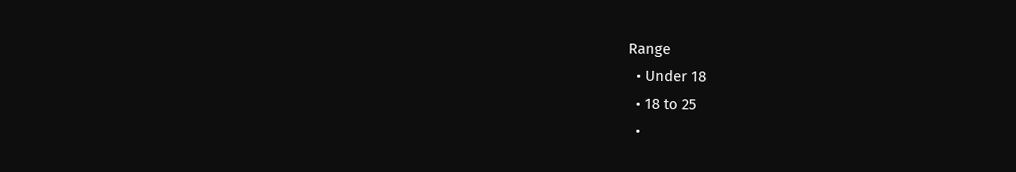Range
  • Under 18
  • 18 to 25
  •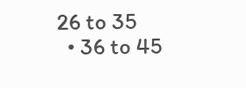26 to 35
  • 36 to 45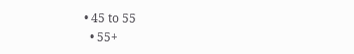• 45 to 55
  • 55+